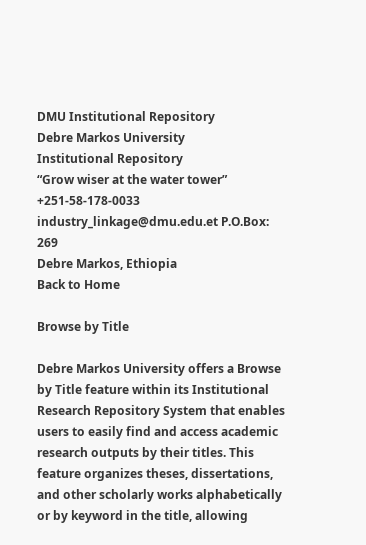DMU Institutional Repository
Debre Markos University
Institutional Repository
“Grow wiser at the water tower”
+251-58-178-0033 industry_linkage@dmu.edu.et P.O.Box: 269
Debre Markos, Ethiopia
Back to Home

Browse by Title

Debre Markos University offers a Browse by Title feature within its Institutional Research Repository System that enables users to easily find and access academic research outputs by their titles. This feature organizes theses, dissertations, and other scholarly works alphabetically or by keyword in the title, allowing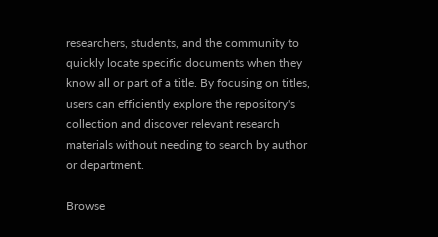researchers, students, and the community to quickly locate specific documents when they know all or part of a title. By focusing on titles, users can efficiently explore the repository's collection and discover relevant research materials without needing to search by author or department.

Browse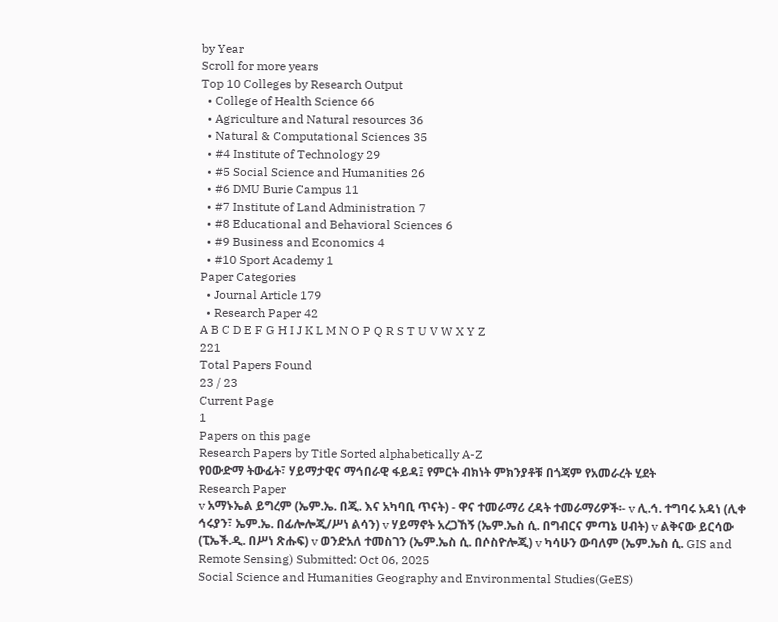by Year
Scroll for more years
Top 10 Colleges by Research Output
  • College of Health Science 66
  • Agriculture and Natural resources 36
  • Natural & Computational Sciences 35
  • #4 Institute of Technology 29
  • #5 Social Science and Humanities 26
  • #6 DMU Burie Campus 11
  • #7 Institute of Land Administration 7
  • #8 Educational and Behavioral Sciences 6
  • #9 Business and Economics 4
  • #10 Sport Academy 1
Paper Categories
  • Journal Article 179
  • Research Paper 42
A B C D E F G H I J K L M N O P Q R S T U V W X Y Z
221
Total Papers Found
23 / 23
Current Page
1
Papers on this page
Research Papers by Title Sorted alphabetically A-Z
የዐውድማ ትውፊት፣ ሃይማታዊና ማኅበራዊ ፋይዳ፤ የምርት ብክነት ምክንያቶቹ በጎጃም የአመራረት ሂደት
Research Paper
v አማኑኤል ይግረም (ኤም.ኤ. በጂ. እና አካባቢ ጥናት) - ዋና ተመራማሪ ረዳት ተመራማሪዎች፡- v ሊ.ኅ. ተግባሩ አዳነ (ሊቀ ኅሩያን፣ ኤም.ኤ. በፊሎሎጂ/ሥነ ልሳን) v ሃይማኖት አረጋኸኝ (ኤም.ኤስ ሲ. በግብርና ምጣኔ ሀብት) v ልቅናው ይርሳው (ፒኤች.ዲ. በሥነ ጽሑፍ) v ወንድአለ ተመስገን (ኤም.ኤስ ሲ. በሶስዮሎጂ) v ካሳሁን ውባለም (ኤም.ኤስ ሲ. GIS and Remote Sensing) Submitted: Oct 06, 2025
Social Science and Humanities Geography and Environmental Studies(GeES)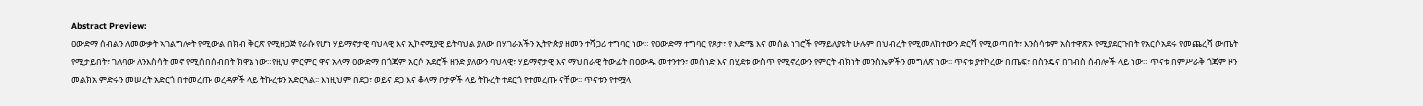Abstract Preview:
ዐውድማ ሰብልን ለመውቃት ኣገልግሎት የሚውል በክብ ቅርጽ የሚዘጋጅ የራሱ የሆነ ሃይማኖታዊ ባህላዊ እና ኢኮኖሚያዊ ይትባህል ያለው በሃገራአችን ኢትዮጵያ ዘመን ተሻጋሪ ተግባር ነው። የዐውድማ ተግባር የጾታ፣ የ እድሜ እና መሰል ነገሮች የማይለያዩት ሁሉም በህብረት የሚመለከተውን ድርሻ የሚወጣበት፣ እንስሳቱም አስተዋጽኦ የሚያደርጉበት የአርሶአደሩ የመጨረሻ ውጤት የሚታይበት፣ ገለባው ለንእስሳት መኖ የሚሰበሰብበት ክዋኔ ነው።የዚህ ምርምር ዋና አላማ ዐውድማ በጎጃም አርሶ አደሮች ዘንድ ያለውን ባህላዊ፣ ሃይማኖታዊ እና ማህበራዊ ትውፊት በዐውዱ መተንተን፣ መሰነድ እና በሂደቱ ውስጥ የሚኖረውን የምርት ብክነት መንስኤዎችን መግለጽ ነው፡፡ ጥናቱ ያተኮረው በጤፍ፣ በስንዴና በገብስ ሰብሎች ላይ ነው። ጥናቱ በምሥራቅ ጎጃም ዞን መልክአ ምድሩን መሠረት አድርጎ በተመረጡ ወረዳዎች ላይ ትኩረቱን አድርጓል፡፡ እነዚህም በደጋ፣ ወይና ደጋ እና ቆላማ ቦታዎች ላይ ትኩረት ተደርጎ የተመረጡ ናቸው፡፡ ጥናቱን የተሟላ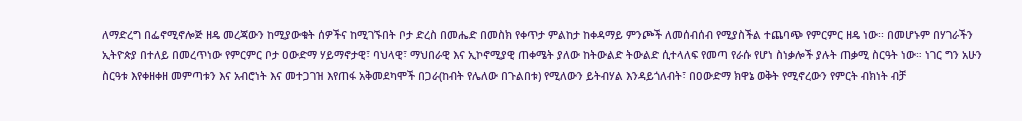ለማድረግ በፌኖሚኖሎጅ ዘዴ መረጃውን ከሚያውቁት ሰዎችና ከሚገኙበት ቦታ ድረስ በመሔድ በመስክ የቀጥታ ምልከታ ከቀዳማይ ምንጮች ለመሰብሰብ የሚያስችል ተጨባጭ የምርምር ዘዴ ነው፡፡ በመሆኑም በሃገራችን ኢትዮጵያ በተለይ በመረጥነው የምርምር ቦታ ዐውድማ ሃይማኖታዊ፣ ባህላዊ፣ ማህበራዊ እና ኢኮኖሚያዊ ጠቀሜት ያለው ከትውልድ ትውልድ ሲተላለፍ የመጣ የራሱ የሆነ ስነቃሎች ያሉት ጠቃሚ ስርዓት ነው። ነገር ግን አሁን ስርዓቱ እየቀዘቀዘ መምጣቱን እና አብሮነት እና መተጋገዝ እየጠፋ አቅመደካሞች በጋራ(ከብት የሌለው በጉልበቱ) የሚለውን ይትብሃል እንዳይጎለብት፣ በዐውድማ ክዋኔ ወቅት የሚኖረውን የምርት ብክነት ብቻ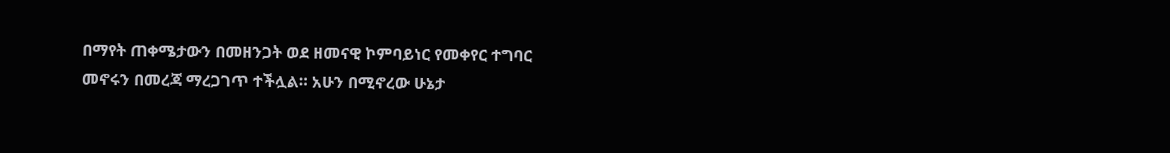በማየት ጠቀሜታውን በመዘንጋት ወደ ዘመናዊ ኮምባይነር የመቀየር ተግባር መኖሩን በመረጃ ማረጋገጥ ተችሏል። አሁን በሚኖረው ሁኔታ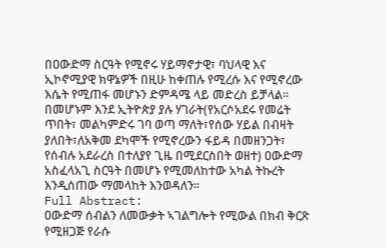በዐውድማ ስርዓት የሚኖሩ ሃይማኖታዊ፣ ባህላዊ እና ኢኮኖሚያዊ ክዋኔዎች በዚሁ ከቀጠሉ የሚረሱ እና የሚኖረው እሴት የሚጠፋ መሆኑን ድምዳሜ ላይ መድረስ ይቻላል። በመሆኑም እንደ ኢትዮጵያ ያሉ ሃገራት(የአርሶአደሩ የመሬት ጥበት፣ መልካምድሩ ገባ ወጣ ማለት፣የሰው ሃይል በብዛት ያለበት፣ለአቅመ ደካሞች የሚኖረውን ፋይዳ በመዘንጋት፣ የሰብሉ አደራረስ በተለያየ ጊዜ በሚደርስበት ወዘተ) ዐውድማ አስፈላአጊ ስርዓት በመሆኑ የሚመለከተው አካል ትኩረት እንዲሰጠው ማመላከት እንወዳለን።
Full Abstract:
ዐውድማ ሰብልን ለመውቃት ኣገልግሎት የሚውል በክብ ቅርጽ የሚዘጋጅ የራሱ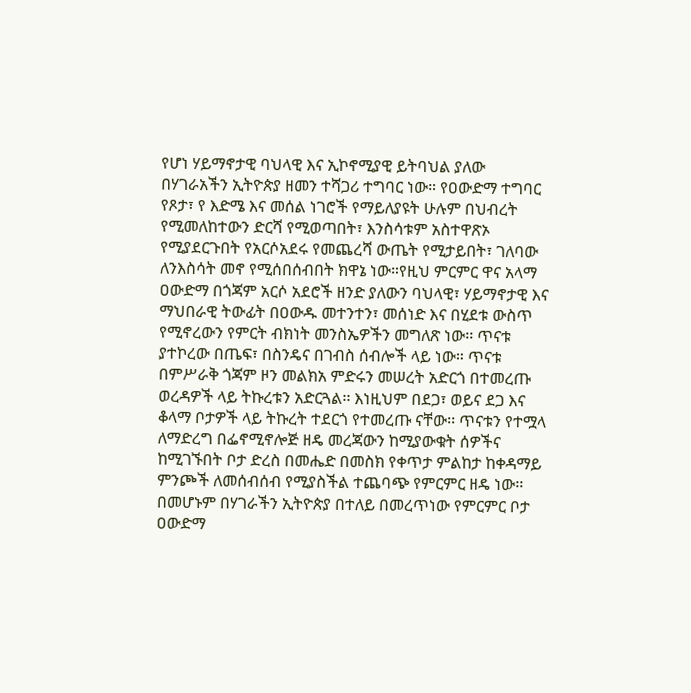የሆነ ሃይማኖታዊ ባህላዊ እና ኢኮኖሚያዊ ይትባህል ያለው በሃገራአችን ኢትዮጵያ ዘመን ተሻጋሪ ተግባር ነው። የዐውድማ ተግባር የጾታ፣ የ እድሜ እና መሰል ነገሮች የማይለያዩት ሁሉም በህብረት የሚመለከተውን ድርሻ የሚወጣበት፣ እንስሳቱም አስተዋጽኦ የሚያደርጉበት የአርሶአደሩ የመጨረሻ ውጤት የሚታይበት፣ ገለባው ለንእስሳት መኖ የሚሰበሰብበት ክዋኔ ነው።የዚህ ምርምር ዋና አላማ ዐውድማ በጎጃም አርሶ አደሮች ዘንድ ያለውን ባህላዊ፣ ሃይማኖታዊ እና ማህበራዊ ትውፊት በዐውዱ መተንተን፣ መሰነድ እና በሂደቱ ውስጥ የሚኖረውን የምርት ብክነት መንስኤዎችን መግለጽ ነው፡፡ ጥናቱ ያተኮረው በጤፍ፣ በስንዴና በገብስ ሰብሎች ላይ ነው። ጥናቱ በምሥራቅ ጎጃም ዞን መልክአ ምድሩን መሠረት አድርጎ በተመረጡ ወረዳዎች ላይ ትኩረቱን አድርጓል፡፡ እነዚህም በደጋ፣ ወይና ደጋ እና ቆላማ ቦታዎች ላይ ትኩረት ተደርጎ የተመረጡ ናቸው፡፡ ጥናቱን የተሟላ ለማድረግ በፌኖሚኖሎጅ ዘዴ መረጃውን ከሚያውቁት ሰዎችና ከሚገኙበት ቦታ ድረስ በመሔድ በመስክ የቀጥታ ምልከታ ከቀዳማይ ምንጮች ለመሰብሰብ የሚያስችል ተጨባጭ የምርምር ዘዴ ነው፡፡ በመሆኑም በሃገራችን ኢትዮጵያ በተለይ በመረጥነው የምርምር ቦታ ዐውድማ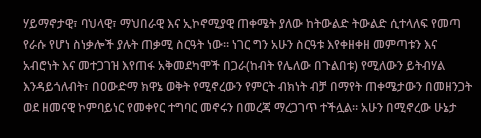ሃይማኖታዊ፣ ባህላዊ፣ ማህበራዊ እና ኢኮኖሚያዊ ጠቀሜት ያለው ከትውልድ ትውልድ ሲተላለፍ የመጣ የራሱ የሆነ ስነቃሎች ያሉት ጠቃሚ ስርዓት ነው። ነገር ግን አሁን ስርዓቱ እየቀዘቀዘ መምጣቱን እና አብሮነት እና መተጋገዝ እየጠፋ አቅመደካሞች በጋራ(ከብት የሌለው በጉልበቱ) የሚለውን ይትብሃል እንዳይጎለብት፣ በዐውድማ ክዋኔ ወቅት የሚኖረውን የምርት ብክነት ብቻ በማየት ጠቀሜታውን በመዘንጋት ወደ ዘመናዊ ኮምባይነር የመቀየር ተግባር መኖሩን በመረጃ ማረጋገጥ ተችሏል። አሁን በሚኖረው ሁኔታ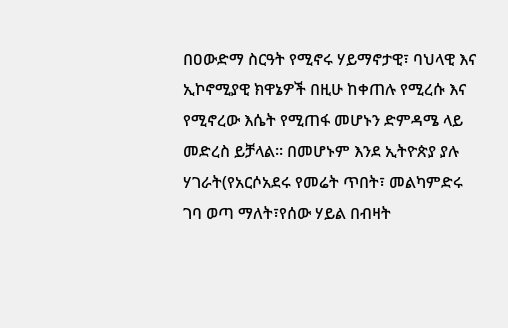በዐውድማ ስርዓት የሚኖሩ ሃይማኖታዊ፣ ባህላዊ እና ኢኮኖሚያዊ ክዋኔዎች በዚሁ ከቀጠሉ የሚረሱ እና የሚኖረው እሴት የሚጠፋ መሆኑን ድምዳሜ ላይ መድረስ ይቻላል። በመሆኑም እንደ ኢትዮጵያ ያሉ ሃገራት(የአርሶአደሩ የመሬት ጥበት፣ መልካምድሩ ገባ ወጣ ማለት፣የሰው ሃይል በብዛት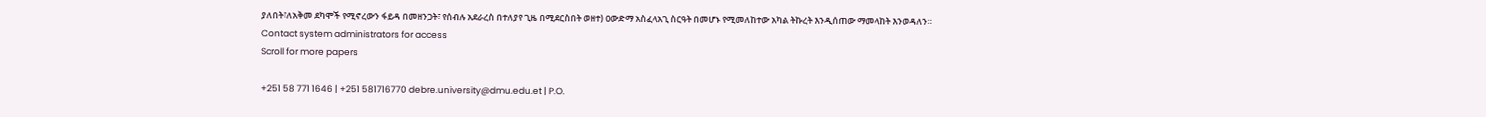ያለበት፣ለአቅመ ደካሞች የሚኖረውን ፋይዳ በመዘንጋት፣ የሰብሉ አደራረስ በተለያየ ጊዜ በሚደርስበት ወዘተ) ዐውድማ አስፈላአጊ ስርዓት በመሆኑ የሚመለከተው አካል ትኩረት እንዲሰጠው ማመላከት እንወዳለን።
Contact system administrators for access
Scroll for more papers

+251 58 771 1646 | +251 581716770 debre.university@dmu.edu.et | P.O.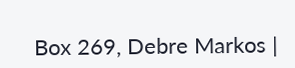Box 269, Debre Markos |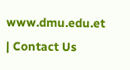www.dmu.edu.et | Contact Us